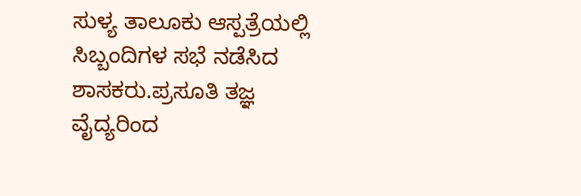ಸುಳ್ಯ ತಾಲೂಕು ಆಸ್ಪತ್ರೆಯಲ್ಲಿ ಸಿಬ್ಬಂದಿಗಳ ಸಭೆ ನಡೆಸಿದ ಶಾಸಕರು.ಪ್ರಸೂತಿ ತಜ್ಞ ವೈದ್ಯರಿಂದ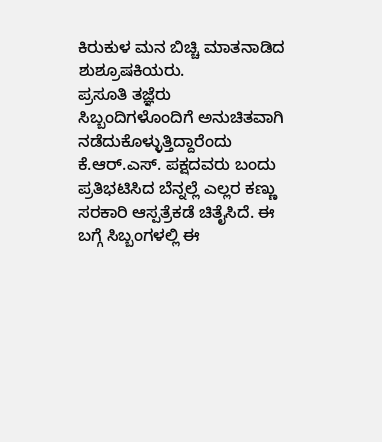ಕಿರುಕುಳ ಮನ ಬಿಚ್ಚಿ ಮಾತನಾಡಿದ ಶುಶ್ರೂಷಕಿಯರು.
ಪ್ರಸೂತಿ ತಜ್ಞೆರು ಸಿಬ್ಬಂದಿಗಳೊಂದಿಗೆ ಅನುಚಿತವಾಗಿ ನಡೆದುಕೊಳ್ಳುತ್ತಿದ್ದಾರೆಂದು ಕೆ.ಆರ್.ಎಸ್. ಪಕ್ಷದವರು ಬಂದು ಪ್ರತಿಭಟಿಸಿದ ಬೆನ್ನಲ್ಲೆ ಎಲ್ಲರ ಕಣ್ಣು ಸರಕಾರಿ ಆಸ್ಪತ್ರೆಕಡೆ ಚಿತೈಸಿದೆ. ಈ ಬಗ್ಗೆ ಸಿಬ್ಬಂಗಳಲ್ಲಿ ಈ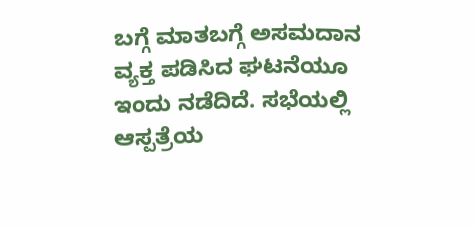ಬಗ್ಗೆ ಮಾತಬಗ್ಗೆ ಅಸಮದಾನ ವ್ಯಕ್ತ ಪಡಿಸಿದ ಘಟನೆಯೂ ಇಂದು ನಡೆದಿದೆ. ಸಭೆಯಲ್ಲಿ ಆಸ್ಪತ್ರೆಯ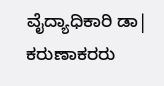ವೈದ್ಯಾಧಿಕಾರಿ ಡಾ| ಕರುಣಾಕರರು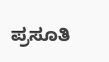ಪ್ರಸೂತಿ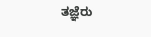ತಜ್ಞೆರು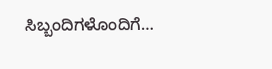ಸಿಬ್ಬಂದಿಗಳೊಂದಿಗೆ…